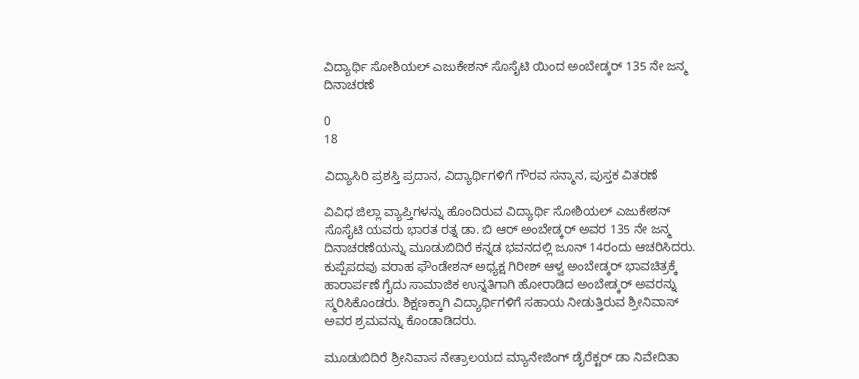ವಿದ್ಯಾರ್ಥಿ ಸೋಶಿಯಲ್ ಎಜುಕೇಶನ್ ಸೊಸೈಟಿ ಯಿಂದ ಅಂಬೇಡ್ಕರ್ 135 ನೇ ಜನ್ಮ ದಿನಾಚರಣೆ

0
18

ವಿದ್ಯಾಸಿರಿ ಪ್ರಶಸ್ತಿ ಪ್ರದಾನ, ವಿದ್ಯಾರ್ಥಿಗಳಿಗೆ ಗೌರವ ಸನ್ಮಾನ, ಪುಸ್ತಕ ವಿತರಣೆ

ವಿವಿಧ ಜಿಲ್ಲಾ ವ್ಯಾಪ್ತಿಗಳನ್ನು ಹೊಂದಿರುವ ವಿದ್ಯಾರ್ಥಿ ಸೋಶಿಯಲ್ ಎಜುಕೇಶನ್ ಸೊಸೈಟಿ ಯವರು ಭಾರತ ರತ್ನ ಡಾ. ಬಿ ಆರ್ ಅಂಬೇಡ್ಕರ್ ಅವರ 135 ನೇ ಜನ್ಮ ದಿನಾಚರಣೆಯನ್ನು ಮೂಡುಬಿದಿರೆ ಕನ್ನಡ ಭವನದಲ್ಲಿ ಜೂನ್ 14ರಂದು ಆಚರಿಸಿದರು. ಕುಪ್ಪೆಪದವು ವರಾಹ ಫೌಂಡೇಶನ್ ಅಧ್ಯಕ್ಷ ಗಿರೀಶ್ ಆಳ್ವ ಅಂಬೇಡ್ಕರ್ ಭಾವಚಿತ್ರಕ್ಕೆ ಹಾರಾರ್ಪಣೆ ಗೈದು ಸಾಮಾಜಿಕ ಉನ್ನತಿಗಾಗಿ ಹೋರಾಡಿದ ಅಂಬೇಡ್ಕರ್ ಅವರನ್ನು ಸ್ಮರಿಸಿಕೊಂಡರು. ಶಿಕ್ಷಣಕ್ಕಾಗಿ ವಿದ್ಯಾರ್ಥಿಗಳಿಗೆ ಸಹಾಯ ನೀಡುತ್ತಿರುವ ಶ್ರೀನಿವಾಸ್ ಅವರ ಶ್ರಮವನ್ನು ಕೊಂಡಾಡಿದರು.

ಮೂಡುಬಿದಿರೆ ಶ್ರೀನಿವಾಸ ನೇತ್ರಾಲಯದ ಮ್ಯಾನೇಜಿಂಗ್ ಡೈರೆಕ್ಟರ್ ಡಾ ನಿವೇದಿತಾ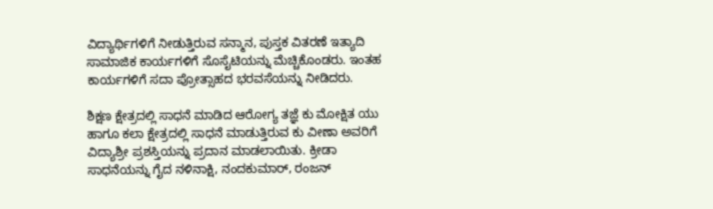ವಿದ್ಯಾರ್ಥಿಗಳಿಗೆ ನೀಡುತ್ತಿರುವ ಸನ್ಮಾನ, ಪುಸ್ತಕ ವಿತರಣೆ ಇತ್ಯಾದಿ ಸಾಮಾಜಿಕ ಕಾರ್ಯಗಳಿಗೆ ಸೊಸೈಟಿಯನ್ನು ಮೆಚ್ಚಿಕೊಂಡರು. ಇಂತಹ ಕಾರ್ಯಗಳಿಗೆ ಸದಾ ಪ್ರೋತ್ಸಾಹದ ಭರವಸೆಯನ್ನು ನೀಡಿದರು.

ಶಿಕ್ಷಣ ಕ್ಷೇತ್ರದಲ್ಲಿ ಸಾಧನೆ ಮಾಡಿದ ಆರೋಗ್ಯ ತಜ್ಞೆ ಕು ಮೋಕ್ಷಿತ ಯು ಹಾಗೂ ಕಲಾ ಕ್ಷೇತ್ರದಲ್ಲಿ ಸಾಧನೆ ಮಾಡುತ್ತಿರುವ ಕು ವೀಣಾ ಅವರಿಗೆ ವಿದ್ಯಾಶ್ರೀ ಪ್ರಶಸ್ತಿಯನ್ನು ಪ್ರದಾನ ಮಾಡಲಾಯಿತು. ಕ್ರೀಡಾ ಸಾಧನೆಯನ್ನು ಗೈದ ನಳಿನಾಕ್ಷಿ, ನಂದಕುಮಾರ್, ರಂಜನ್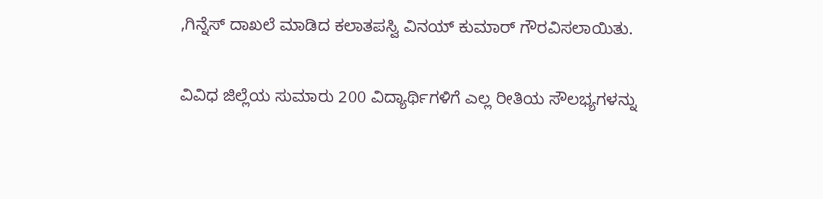,ಗಿನ್ನೆಸ್ ದಾಖಲೆ ಮಾಡಿದ ಕಲಾತಪಸ್ವಿ ವಿನಯ್ ಕುಮಾರ್ ಗೌರವಿಸಲಾಯಿತು.

ವಿವಿಧ ಜಿಲ್ಲೆಯ ಸುಮಾರು 200 ವಿದ್ಯಾರ್ಥಿಗಳಿಗೆ ಎಲ್ಲ ರೀತಿಯ ಸೌಲಭ್ಯಗಳನ್ನು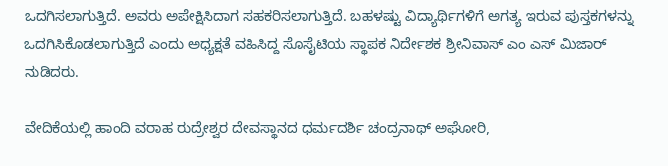ಒದಗಿಸಲಾಗುತ್ತಿದೆ. ಅವರು ಅಪೇಕ್ಷಿಸಿದಾಗ ಸಹಕರಿಸಲಾಗುತ್ತಿದೆ. ಬಹಳಷ್ಟು ವಿದ್ಯಾರ್ಥಿಗಳಿಗೆ ಅಗತ್ಯ ಇರುವ ಪುಸ್ತಕಗಳನ್ನು ಒದಗಿಸಿಕೊಡಲಾಗುತ್ತಿದೆ ಎಂದು ಅಧ್ಯಕ್ಷತೆ ವಹಿಸಿದ್ದ ಸೊಸೈಟಿಯ ಸ್ಥಾಪಕ ನಿರ್ದೇಶಕ ಶ್ರೀನಿವಾಸ್ ಎಂ ಎಸ್ ಮಿಜಾರ್ ನುಡಿದರು.

ವೇದಿಕೆಯಲ್ಲಿ ಹಾಂದಿ ವರಾಹ ರುದ್ರೇಶ್ವರ ದೇವಸ್ಥಾನದ ಧರ್ಮದರ್ಶಿ ಚಂದ್ರನಾಥ್ ಅಘೋರಿ,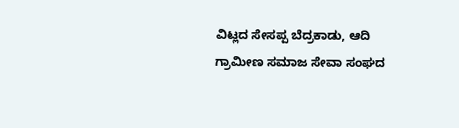ವಿಟ್ಲದ ಸೇಸಪ್ಪ ಬೆದ್ರಕಾಡು, ಆದಿ ಗ್ರಾಮೀಣ ಸಮಾಜ ಸೇವಾ ಸಂಘದ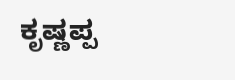ಕೃಷ್ಣಪ್ಪ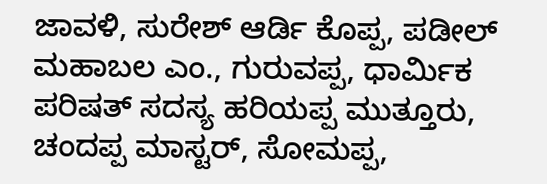ಜಾವಳಿ, ಸುರೇಶ್ ಆರ್ಡಿ ಕೊಪ್ಪ, ಪಡೀಲ್ ಮಹಾಬಲ ಎಂ., ಗುರುವಪ್ಪ, ಧಾರ್ಮಿಕ ಪರಿಷತ್ ಸದಸ್ಯ ಹರಿಯಪ್ಪ ಮುತ್ತೂರು, ಚಂದಪ್ಪ ಮಾಸ್ಟರ್, ಸೋಮಪ್ಪ,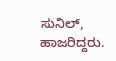ಸುನಿಲ್, ಹಾಜರಿದ್ದರು.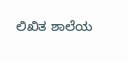ಲಿಖಿತ ಶಾಲೆಯ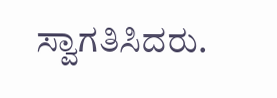ಸ್ವಾಗತಿಸಿದರು.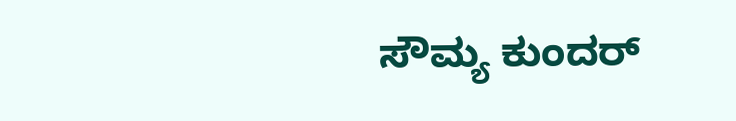ಸೌಮ್ಯ ಕುಂದರ್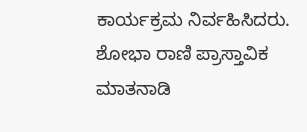ಕಾರ್ಯಕ್ರಮ ನಿರ್ವಹಿಸಿದರು. ಶೋಭಾ ರಾಣಿ ಪ್ರಾಸ್ತಾವಿಕ ಮಾತನಾಡಿ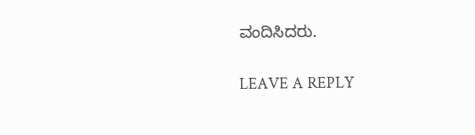ವಂದಿಸಿದರು.

LEAVE A REPLY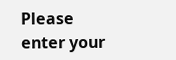Please enter your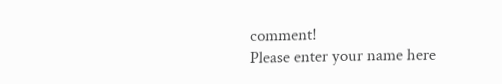comment!
Please enter your name here